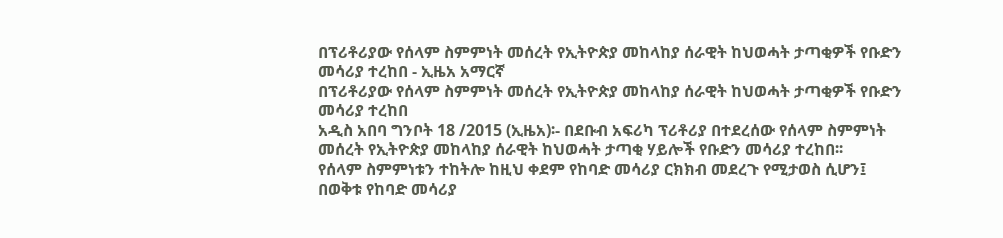በፕሪቶሪያው የሰላም ስምምነት መሰረት የኢትዮጵያ መከላከያ ሰራዊት ከህወሓት ታጣቂዎች የቡድን መሳሪያ ተረከበ - ኢዜአ አማርኛ
በፕሪቶሪያው የሰላም ስምምነት መሰረት የኢትዮጵያ መከላከያ ሰራዊት ከህወሓት ታጣቂዎች የቡድን መሳሪያ ተረከበ
አዲስ አበባ ግንቦት 18 /2015 (ኢዜአ)፡- በደቡብ አፍሪካ ፕሪቶሪያ በተደረሰው የሰላም ስምምነት መሰረት የኢትዮጵያ መከላከያ ሰራዊት ከህወሓት ታጣቂ ሃይሎች የቡድን መሳሪያ ተረከበ፡፡
የሰላም ስምምነቱን ተከትሎ ከዚህ ቀደም የከባድ መሳሪያ ርክክብ መደረጉ የሚታወስ ሲሆን፤ በወቅቱ የከባድ መሳሪያ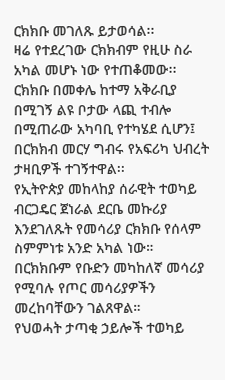ርክክቡ መገለጹ ይታወሳል፡፡
ዛሬ የተደረገው ርክክብም የዚሁ ስራ አካል መሆኑ ነው የተጠቆመው፡፡
ርክክቡ በመቀሌ ከተማ አቅራቢያ በሚገኝ ልዩ ቦታው ላጪ ተብሎ በሚጠራው አካባቢ የተካሄደ ሲሆን፤ በርክክብ መርሃ ግብሩ የአፍሪካ ህብረት ታዛቢዎች ተገኝተዋል፡፡
የኢትዮጵያ መከላከያ ሰራዊት ተወካይ ብርጋዴር ጀነራል ደርቤ መኩሪያ እንደገለጹት የመሳሪያ ርክክቡ የሰላም ስምምነቱ አንድ አካል ነው።
በርክክቡም የቡድን መካከለኛ መሳሪያ የሚባሉ የጦር መሳሪያዎችን መረከባቸውን ገልጸዋል።
የህወሓት ታጣቂ ኃይሎች ተወካይ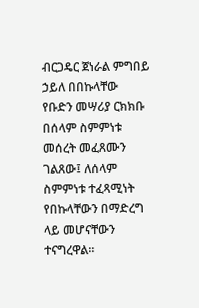ብርጋዴር ጀነራል ምግበይ ኃይለ በበኩላቸው የቡድን መሣሪያ ርክክቡ በሰላም ስምምነቱ መሰረት መፈጸሙን ገልጸው፤ ለሰላም ስምምነቱ ተፈጻሚነት የበኩላቸውን በማድረግ ላይ መሆናቸውን ተናግረዋል።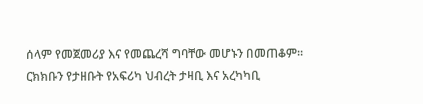ሰላም የመጀመሪያ እና የመጨረሻ ግባቸው መሆኑን በመጠቆም።
ርክክቡን የታዘቡት የአፍሪካ ህብረት ታዛቢ እና አረካካቢ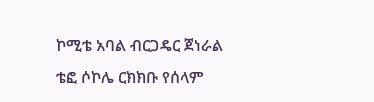ኮሚቴ አባል ብርጋዴር ጀነራል ቴፎ ሶኮሌ ርክክቡ የሰላም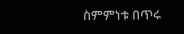ስምምነቱ በጥሩ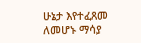ሁኔታ እየተፈጸመ ለመሆኑ ማሳያ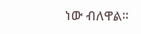ነው ብለዋል።